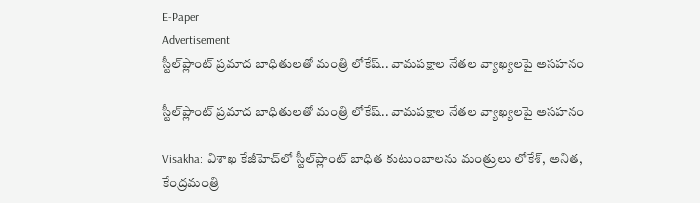E-Paper
Advertisement
స్టీల్‌ప్లాంట్ ప్రమాద బాధితులతో మంత్రి లోకేష్.. వామపక్షాల నేతల వ్యాఖ్యలపై అసహనం

స్టీల్‌ప్లాంట్ ప్రమాద బాధితులతో మంత్రి లోకేష్.. వామపక్షాల నేతల వ్యాఖ్యలపై అసహనం

Visakha: విశాఖ కేజీహెచ్‌లో స్టీల్‌ప్లాంట్ బాధిత కుటుంబాలను మంత్రులు లోకేశ్, అనిత, కేంద్రమంత్రి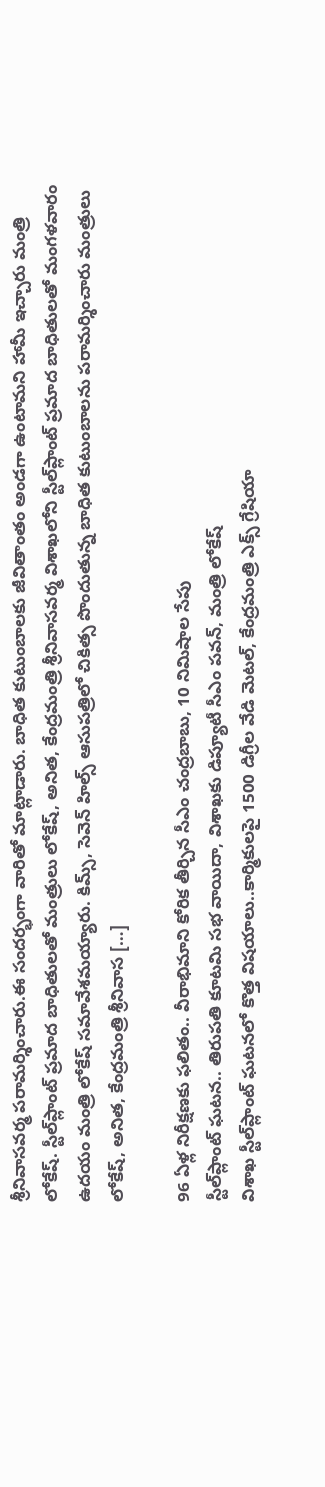శ్రీనివాసవర్మ పరామర్శించారు.ఈ సందర్భంగా వారితో మాట్లాడారు. బాధిత కుటుంబాలకు జీవితాంతం అండగా ఉంటామని హామీ ఇచ్చారు మంత్రి లోకేష్. స్టీల్‌ప్లాంట్ ప్రమాద బాధితులతో మంత్రులు లోకేష్, అనిత, కేంద్రమంత్రి శ్రీనివాసవర్మ విశాఖలోని స్టీల్‌ప్లాంట్ ప్రమాద బాధితులతో మంగళవారం ఉదయం మంత్రి లోకేష్ సమావేశమయ్యారు. కిమ్స్, సెవెన్ హిల్స్ ఆసుపత్రిలో చికిత్స పొందుతున్న బాధిత కుటుంబాలను పరామర్శించారు మంత్రులు లోకేష్, అనిత, కేంద్రమంత్రి శ్రీనివాస […]

96 ఏళ్ల నిరీక్షణకు ఫలితం.. వీరాభిమాని కోరిక తీర్చిన సీఎం చంద్రబాబు, 10 నిమిషాల సేపు
స్టీల్‌ప్లాంట్ ఘటన.. తిరుపతి కూటమి సభ వాయిదా, విశాఖకు డిప్యూటీ సీఎం పవన్, మంత్రి లోకేష్
విశాఖ స్టీల్‌ప్లాంట్ ఘటనలో కొత్త విషయాలు..కార్మికులపై 1500 డిగ్రీల వేడి మెటల్, కేంద్రమంత్రి ఎక్స్ గ్రేషియా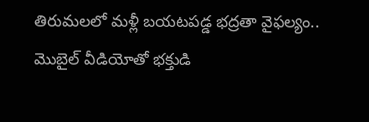తిరుమలలో మళ్లీ బయటపడ్డ భద్రతా వైఫల్యం.. మొబైల్ వీడియోతో భక్తుడి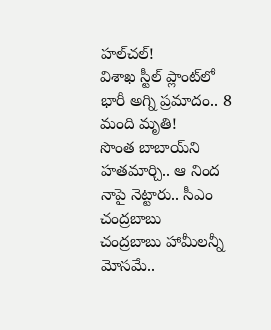హల్‌చల్!
విశాఖ స్టీల్ ప్లాంట్‌లో భారీ అగ్ని ప్రమాదం.. 8 మంది మృతి!
సొంత బాబాయ్‌ని హతమార్చి.. ఆ నింద నాపై నెట్టారు.. సీఎం చంద్రబాబు
చంద్రబాబు హామీలన్నీ మోసమే..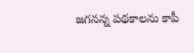జగనన్న పథకాలను కాపీ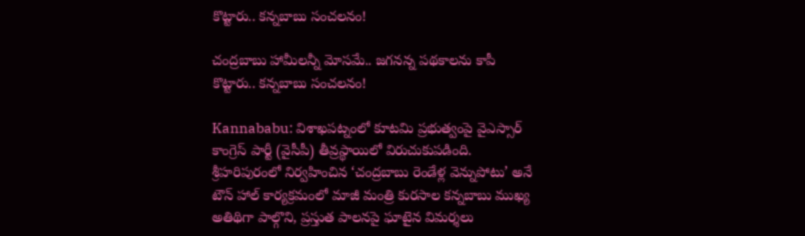కొట్టారు.. కన్నబాబు సంచలనం!

చంద్రబాబు హామీలన్నీ మోసమే.. జగనన్న పథకాలను కాపీ కొట్టారు.. కన్నబాబు సంచలనం!

Kannababu: విశాఖపట్నంలో కూటమి ప్రభుత్వంపై వైఎస్సార్ కాంగ్రెస్ పార్టీ (వైసీపీ) తీవ్రస్థాయిలో విరుచుకుపడింది. శ్రీహరిపురంలో నిర్వహించిన ‘చంద్రబాబు రెండేళ్ల వెన్నుపోటు’ అనే టౌన్ హాల్ కార్యక్రమంలో మాజీ మంత్రి కురసాల కన్నబాబు ముఖ్య అతిథిగా పాల్గొని, ప్రస్తుత పాలనపై ఘాటైన విమర్శలు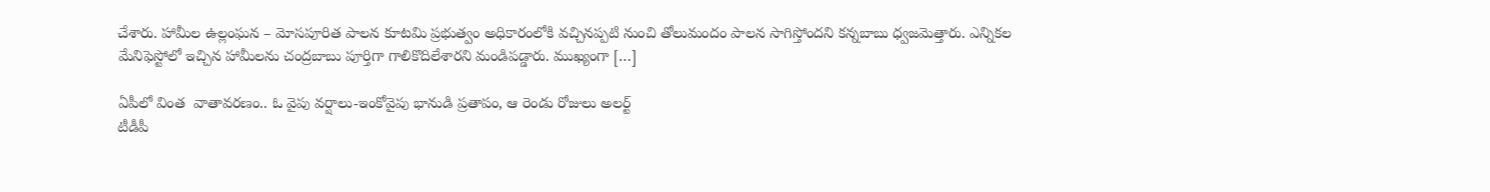చేశారు. హామీల ఉల్లంఘన – మోసపూరిత పాలన కూటమి ప్రభుత్వం అధికారంలోకి వచ్చినప్పటి నుంచి తోలుమందం పాలన సాగిస్తోందని కన్నబాబు ధ్వజమెత్తారు. ఎన్నికల మేనిఫెస్టోలో ఇచ్చిన హామీలను చంద్రబాబు పూర్తిగా గాలికొదిలేశారని మండిపడ్డారు. ముఖ్యంగా […]

ఏపీలో వింత  వాతావరణం.. ఓ వైపు వర్షాలు-ఇంకోవైపు భానుడి ప్రతాపం, ఆ రెండు రోజులు అలర్ట్
టీడీపీ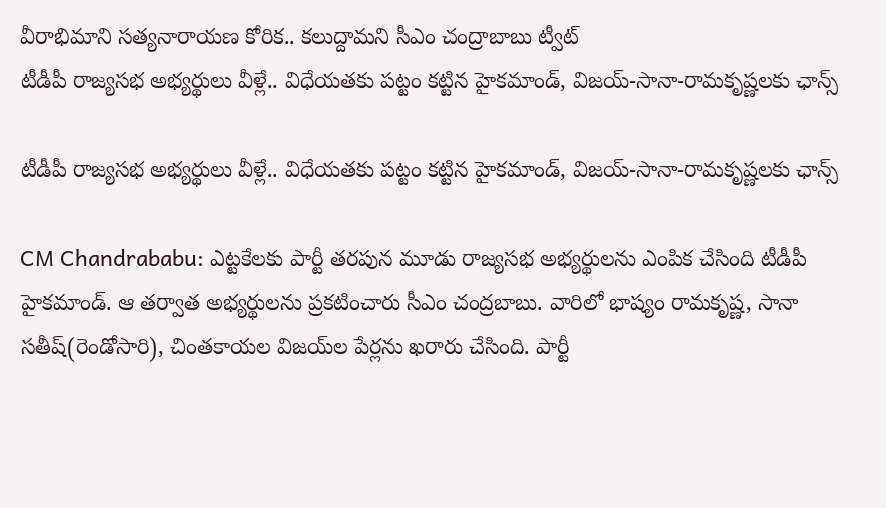వీరాభిమాని సత్యనారాయణ కోరిక.. కలుద్దామని సీఎం చంద్రాబాబు ట్వీట్
టీడీపీ రాజ్యసభ అభ్యర్థులు వీళ్లే.. విధేయతకు పట్టం కట్టిన హైకమాండ్, విజయ్-సానా-రామకృష్ణలకు ఛాన్స్

టీడీపీ రాజ్యసభ అభ్యర్థులు వీళ్లే.. విధేయతకు పట్టం కట్టిన హైకమాండ్, విజయ్-సానా-రామకృష్ణలకు ఛాన్స్

CM Chandrababu: ఎట్టకేలకు పార్టీ తరపున మూడు రాజ్యసభ అభ్యర్థులను ఎంపిక చేసింది టీడీపీ హైకమాండ్. ఆ తర్వాత అభ్యర్థులను ప్రకటించారు సీఎం చంద్రబాబు. వారిలో భాష్యం రామకృష్ణ, సానా సతీష్(రెండోసారి), చింతకాయల విజయ్‌ల పేర్లను ఖరారు చేసింది. పార్టీ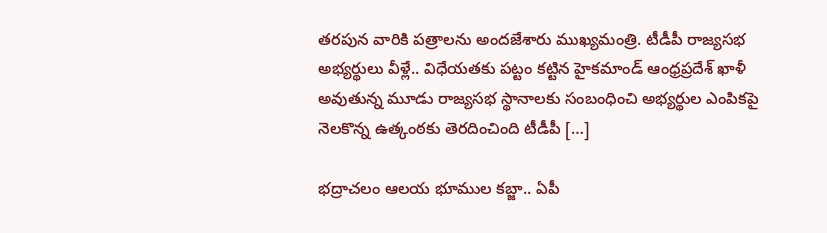తరపున వారికి పత్రాలను అందజేశారు ముఖ్యమంత్రి. టీడీపీ రాజ్యసభ అభ్యర్థులు వీళ్లే.. విధేయతకు పట్టం కట్టిన హైకమాండ్ ఆంధ్రప్రదేశ్ ఖాళీ అవుతున్న మూడు రాజ్యసభ స్థానాలకు సంబంధించి అభ్యర్థుల ఎంపికపై నెలకొన్న ఉత్కంఠకు తెరదించింది టీడీపీ […]

భద్రాచలం ఆలయ భూముల కబ్జా.. ఏపీ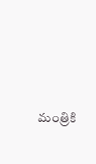మంత్రికి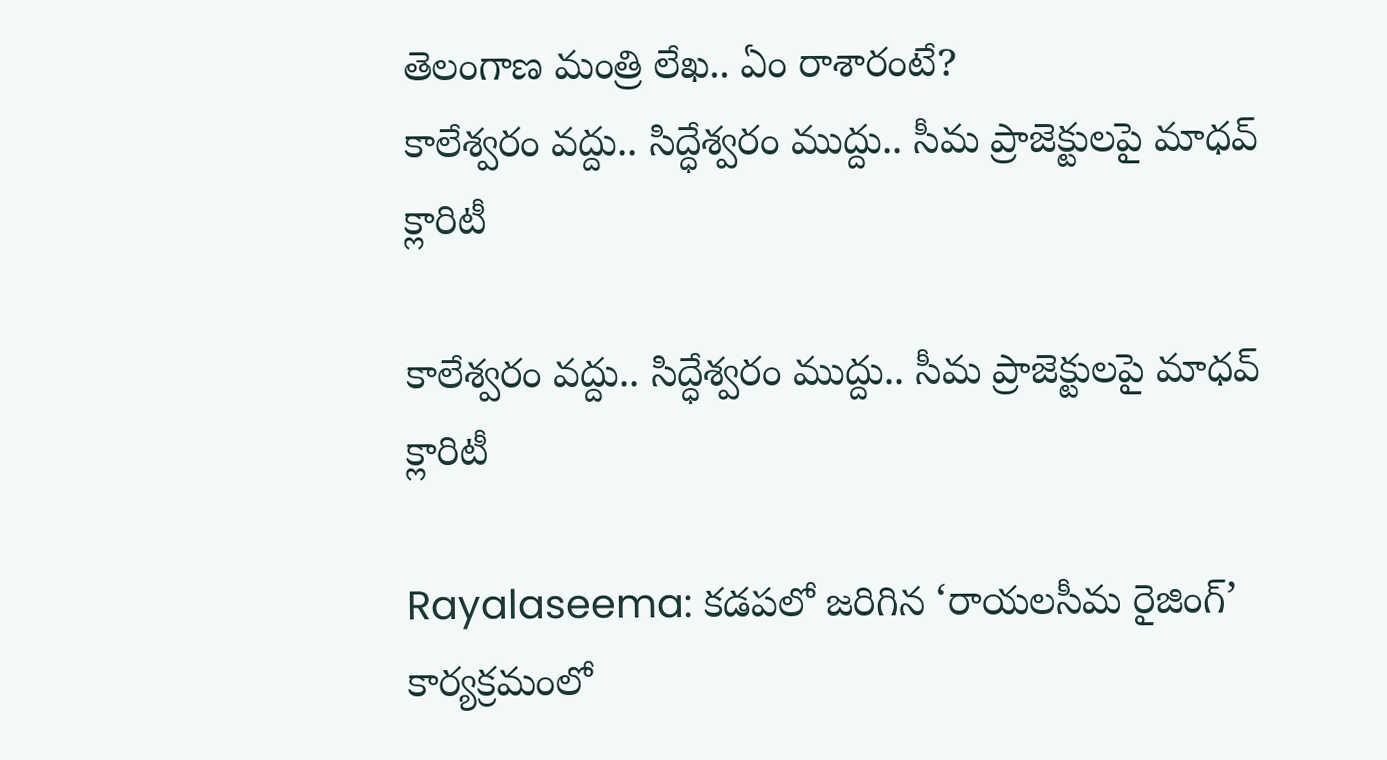తెలంగాణ మంత్రి లేఖ.. ఏం రాశారంటే?
కాలేశ్వరం వద్దు.. సిద్ధేశ్వరం ముద్దు.. సీమ ప్రాజెక్టులపై మాధవ్ క్లారిటీ

కాలేశ్వరం వద్దు.. సిద్ధేశ్వరం ముద్దు.. సీమ ప్రాజెక్టులపై మాధవ్ క్లారిటీ

Rayalaseema: కడపలో జరిగిన ‘రాయలసీమ రైజింగ్’ కార్యక్రమంలో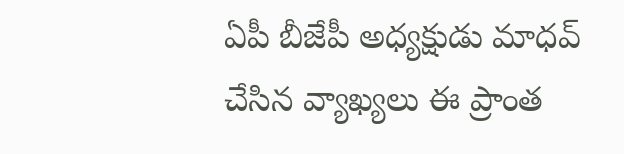ఏపీ బీజేపీ అధ్యక్షుడు మాధవ్ చేసిన వ్యాఖ్యలు ఈ ప్రాంత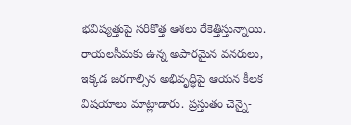భవిష్యత్తుపై సరికొత్త ఆశలు రేకెత్తిస్తున్నాయి. రాయలసీమకు ఉన్న అపారమైన వనరులు, ఇక్కడ జరగాల్సిన అభివృద్ధిపై ఆయన కీలక విషయాలు మాట్లాడారు. ప్రస్తుతం చెన్నై-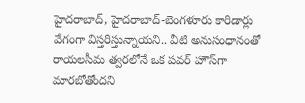హైదరాబాద్, హైదరాబాద్-బెంగళూరు కారిడార్లు వేగంగా విస్తరిస్తున్నాయని.. వీటి అనుసంధానంతో రాయలసీమ త్వరలోనే ఒక పవర్ హౌస్‌గా మారబోతోందని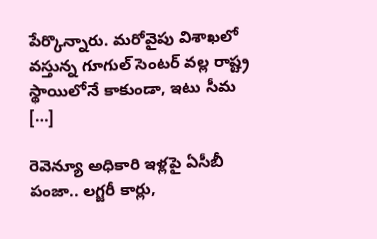పేర్కొన్నారు. మరోవైపు విశాఖలో వస్తున్న గూగుల్ సెంటర్ వల్ల రాష్ట్ర స్థాయిలోనే కాకుండా, ఇటు సీమ […]

రెవెన్యూ అధికారి ఇళ్లపై ఏసీబీ పంజా.. లగ్జరీ కార్లు,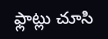ఫ్లాట్లు చూసి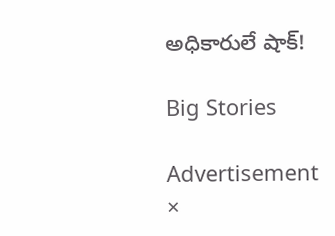అధికారులే షాక్!

Big Stories

Advertisement
×